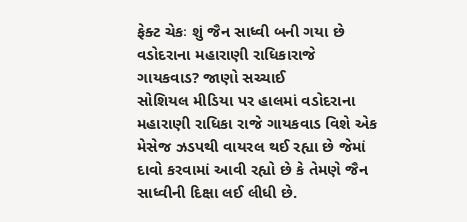ફેક્ટ ચેકઃ શું જૈન સાધ્વી બની ગયા છે વડોદરાના મહારાણી રાધિકારાજે ગાયકવાડ? જાણો સચ્ચાઈ
સોશિયલ મીડિયા પર હાલમાં વડોદરાના મહારાણી રાધિકા રાજે ગાયકવાડ વિશે એક મેસેજ ઝડપથી વાયરલ થઈ રહ્યા છે જેમાં દાવો કરવામાં આવી રહ્યો છે કે તેમણે જૈન સાધ્વીની દિક્ષા લઈ લીધી છે.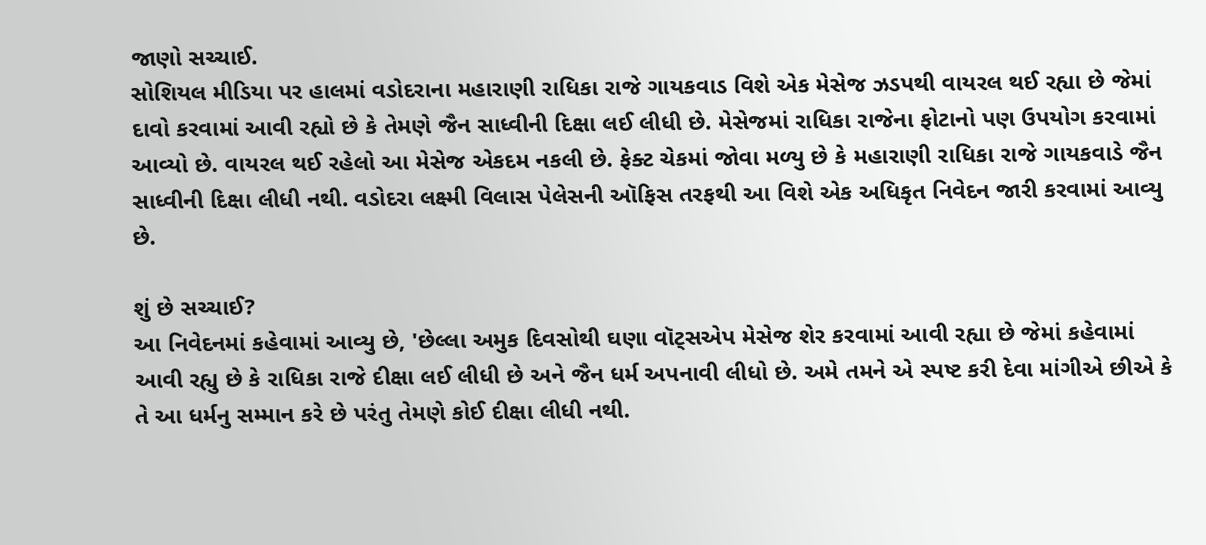જાણો સચ્ચાઈ.
સોશિયલ મીડિયા પર હાલમાં વડોદરાના મહારાણી રાધિકા રાજે ગાયકવાડ વિશે એક મેસેજ ઝડપથી વાયરલ થઈ રહ્યા છે જેમાં દાવો કરવામાં આવી રહ્યો છે કે તેમણે જૈન સાધ્વીની દિક્ષા લઈ લીધી છે. મેસેજમાં રાધિકા રાજેના ફોટાનો પણ ઉપયોગ કરવામાં આવ્યો છે. વાયરલ થઈ રહેલો આ મેસેજ એકદમ નકલી છે. ફેક્ટ ચેકમાં જોવા મળ્યુ છે કે મહારાણી રાધિકા રાજે ગાયકવાડે જૈન સાધ્વીની દિક્ષા લીધી નથી. વડોદરા લક્ષ્મી વિલાસ પેલેસની ઑફિસ તરફથી આ વિશે એક અધિકૃત નિવેદન જારી કરવામાં આવ્યુ છે.

શું છે સચ્ચાઈ?
આ નિવેદનમાં કહેવામાં આવ્યુ છે, 'છેલ્લા અમુક દિવસોથી ઘણા વૉટ્સએપ મેસેજ શેર કરવામાં આવી રહ્યા છે જેમાં કહેવામાં આવી રહ્યુ છે કે રાધિકા રાજે દીક્ષા લઈ લીધી છે અને જૈન ધર્મ અપનાવી લીધો છે. અમે તમને એ સ્પષ્ટ કરી દેવા માંગીએ છીએ કે તે આ ધર્મનુ સમ્માન કરે છે પરંતુ તેમણે કોઈ દીક્ષા લીધી નથી.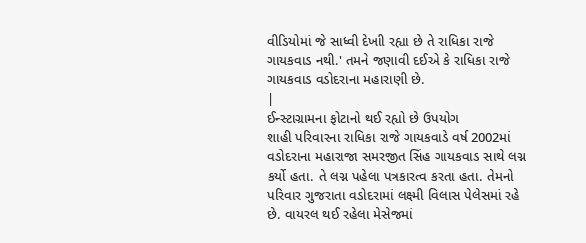વીડિયોમાં જે સાધ્વી દેખાી રહ્યા છે તે રાધિકા રાજે ગાયકવાડ નથી.' તમને જણાવી દઈએ કે રાધિકા રાજે ગાયકવાડ વડોદરાના મહારાણી છે.
|
ઈન્સ્ટાગ્રામના ફોટાનો થઈ રહ્યો છે ઉપયોગ
શાહી પરિવારના રાધિકા રાજે ગાયકવાડે વર્ષ 2002માં વડોદરાના મહારાજા સમરજીત સિંહ ગાયકવાડ સાથે લગ્ન કર્યો હતા. તે લગ્ન પહેલા પત્રકારત્વ કરતા હતા. તેમનો પરિવાર ગુજરાતા વડોદરામાં લક્ષ્મી વિલાસ પેલેસમાં રહે છે. વાયરલ થઈ રહેલા મેસેજમાં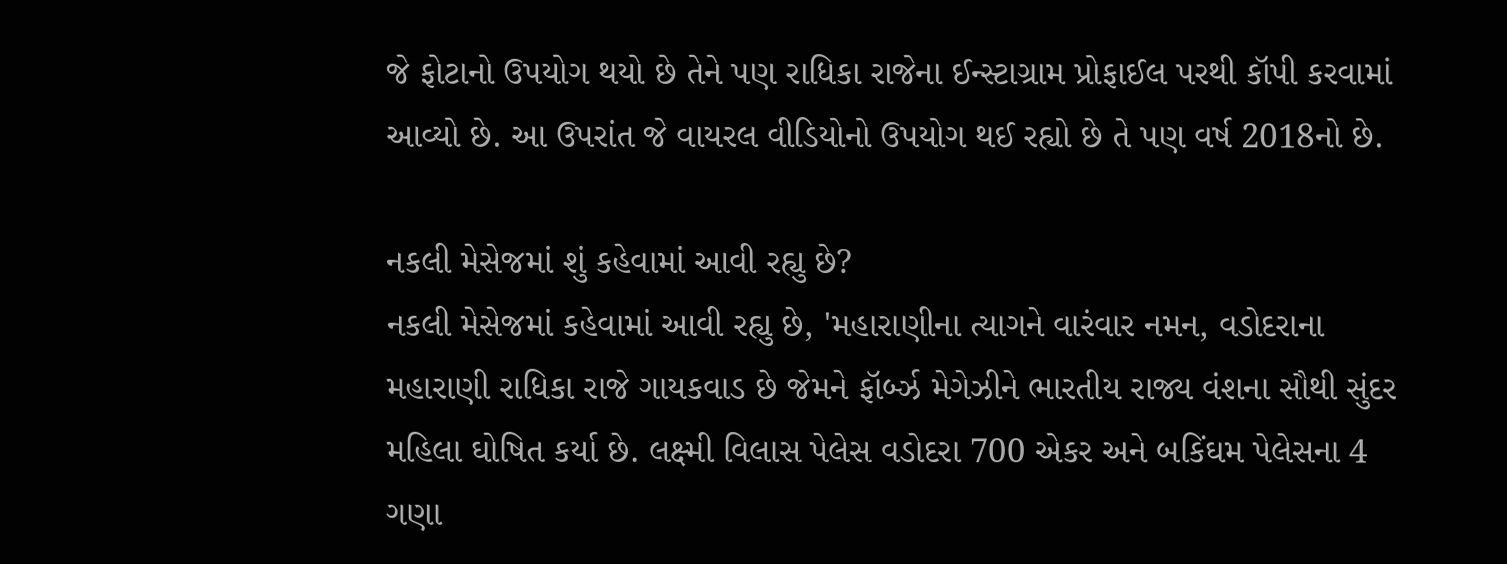જે ફોટાનો ઉપયોગ થયો છે તેને પણ રાધિકા રાજેના ઈન્સ્ટાગ્રામ પ્રોફાઈલ પરથી કૉપી કરવામાં આવ્યો છે. આ ઉપરાંત જે વાયરલ વીડિયોનો ઉપયોગ થઈ રહ્યો છે તે પણ વર્ષ 2018નો છે.

નકલી મેસેજમાં શું કહેવામાં આવી રહ્યુ છે?
નકલી મેસેજમાં કહેવામાં આવી રહ્યુ છે, 'મહારાણીના ત્યાગને વારંવાર નમન, વડોદરાના મહારાણી રાધિકા રાજે ગાયકવાડ છે જેમને ફૉર્બ્ઝ મેગેઝીને ભારતીય રાજ્ય વંશના સૌથી સુંદર મહિલા ઘોષિત કર્યા છે. લક્ષ્મી વિલાસ પેલેસ વડોદરા 700 એકર અને બકિંઘમ પેલેસના 4 ગણા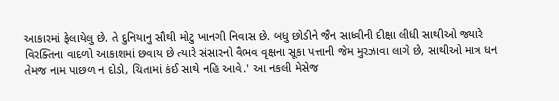આકારમાં ફેલાયેલુ છે. તે દુનિયાનુ સૌથી મોટુ ખાનગી નિવાસ છે. બધુ છોડીને જૈન સાધ્વીની દીક્ષા લીધી સાથીઓ જ્યારે વિરક્તિના વાદળો આકાશમાં છવાય છે ત્યારે સંસારનો વૈભવ વૃક્ષના સૂકા પત્તાની જેમ મુરઝાવા લાગે છે, સાથીઓ માત્ર ધન તેમજ નામ પાછળ ન દોડો, ચિતામાં કંઈ સાથે નહિ આવે.' આ નકલી મેસેજ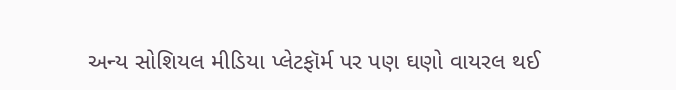અન્ય સોશિયલ મીડિયા પ્લેટફૉર્મ પર પણ ઘણો વાયરલ થઈ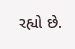રહ્યો છે.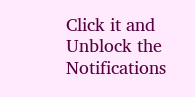Click it and Unblock the Notifications